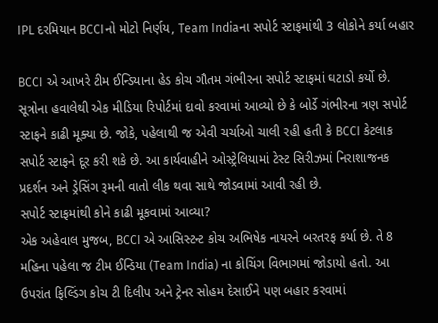IPL દરમિયાન BCCIનો મોટો નિર્ણય, Team Indiaના સપોર્ટ સ્ટાફમાંથી 3 લોકોને કર્યા બહાર

BCCI એ આખરે ટીમ ઈન્ડિયાના હેડ કોચ ગૌતમ ગંભીરના સપોર્ટ સ્ટાફમાં ઘટાડો કર્યો છે. સૂત્રોના હવાલેથી એક મીડિયા રિપોર્ટમાં દાવો કરવામાં આવ્યો છે કે બોર્ડે ગંભીરના ત્રણ સપોર્ટ સ્ટાફને કાઢી મૂક્યા છે. જોકે, પહેલાથી જ એવી ચર્ચાઓ ચાલી રહી હતી કે BCCI કેટલાક સપોર્ટ સ્ટાફને દૂર કરી શકે છે. આ કાર્યવાહીને ઓસ્ટ્રેલિયામાં ટેસ્ટ સિરીઝમાં નિરાશાજનક પ્રદર્શન અને ડ્રેસિંગ રૂમની વાતો લીક થવા સાથે જોડવામાં આવી રહી છે.
સપોર્ટ સ્ટાફમાંથી કોને કાઢી મૂકવામાં આવ્યા?
એક અહેવાલ મુજબ, BCCI એ આસિસ્ટન્ટ કોચ અભિષેક નાયરને બરતરફ કર્યા છે. તે 8 મહિના પહેલા જ ટીમ ઈન્ડિયા (Team India) ના કોચિંગ વિભાગમાં જોડાયો હતો. આ ઉપરાંત ફિલ્ડિંગ કોચ ટી દિલીપ અને ટ્રેનર સોહમ દેસાઈને પણ બહાર કરવામાં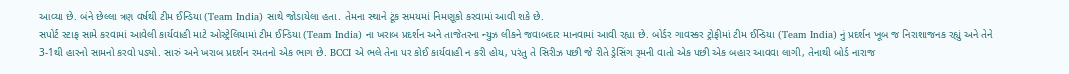આવ્યા છે. બંને છેલ્લા ત્રણ વર્ષથી ટીમ ઈન્ડિયા (Team India) સાથે જોડાયેલા હતા. તેમના સ્થાને ટૂંક સમયમાં નિમણૂકો કરવામાં આવી શકે છે.
સપોર્ટ સ્ટાફ સામે કરવામાં આવેલી કાર્યવાહી માટે ઓસ્ટ્રેલિયામાં ટીમ ઈન્ડિયા (Team India) ના ખરાબ પ્રદર્શન અને તાજેતરના ન્યુઝ લીકને જવાબદાર માનવામાં આવી રહ્યા છે. બોર્ડર ગાવસ્કર ટ્રોફીમાં ટીમ ઈન્ડિયા (Team India) નું પ્રદર્શન ખૂબ જ નિરાશાજનક રહ્યું અને તેને 3-1થી હારનો સામનો કરવો પડ્યો. સારું અને ખરાબ પ્રદર્શન રમતનો એક ભાગ છે. BCCI એ ભલે તેના પર કોઈ કાર્યવાહી ન કરી હોય, પરંતુ તે સિરીઝ પછી જે રીતે ડ્રેસિંગ રૂમની વાતો એક પછી એક બહાર આવવા લાગી, તેનાથી બોર્ડ નારાજ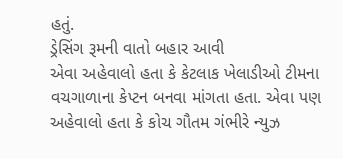હતું.
ડ્રેસિંગ રૂમની વાતો બહાર આવી
એવા અહેવાલો હતા કે કેટલાક ખેલાડીઓ ટીમના વચગાળાના કેપ્ટન બનવા માંગતા હતા. એવા પણ અહેવાલો હતા કે કોચ ગૌતમ ગંભીરે ન્યુઝ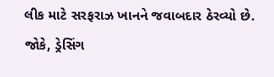લીક માટે સરફરાઝ ખાનને જવાબદાર ઠેરવ્યો છે. જોકે, ડ્રેસિંગ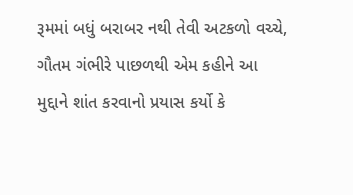રૂમમાં બધું બરાબર નથી તેવી અટકળો વચ્ચે, ગૌતમ ગંભીરે પાછળથી એમ કહીને આ મુદ્દાને શાંત કરવાનો પ્રયાસ કર્યો કે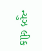ન્યુઝ લીક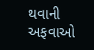થવાની અફવાઓ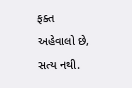ફક્ત અહેવાલો છે, સત્ય નથી.